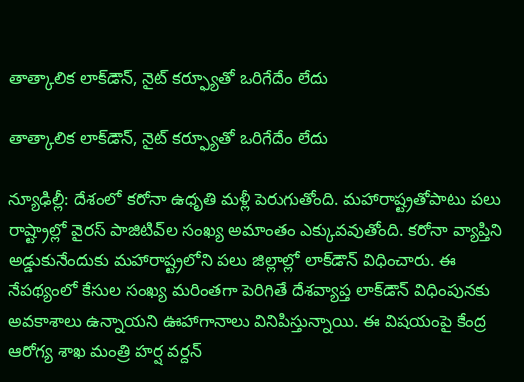తాత్కాలిక లాక్‌‌డౌన్, నైట్ కర్ఫ్యూతో ఒరిగేదేం లేదు

తాత్కాలిక లాక్‌‌డౌన్, నైట్ కర్ఫ్యూతో ఒరిగేదేం లేదు

న్యూఢిల్లీ: దేశంలో కరోనా ఉధృతి మళ్లీ పెరుగుతోంది. మహారాష్ట్రతోపాటు పలు రాష్ట్రాల్లో వైరస్ పాజిటివ్‌ల సంఖ్య అమాంతం ఎక్కువవుతోంది. కరోనా వ్యాప్తిని అడ్డుకునేందుకు మహారాష్ట్రలోని పలు జిల్లాల్లో లాక్‌‌డౌన్ విధించారు. ఈ నేపథ్యంలో కేసుల సంఖ్య మరింతగా పెరిగితే దేశవ్యాప్త లాక్‌‌డౌన్ విధింపునకు అవకాశాలు ఉన్నాయని ఊహాగానాలు వినిపిస్తున్నాయి. ఈ విషయంపై కేంద్ర ఆరోగ్య శాఖ మంత్రి హర్ష వర్దన్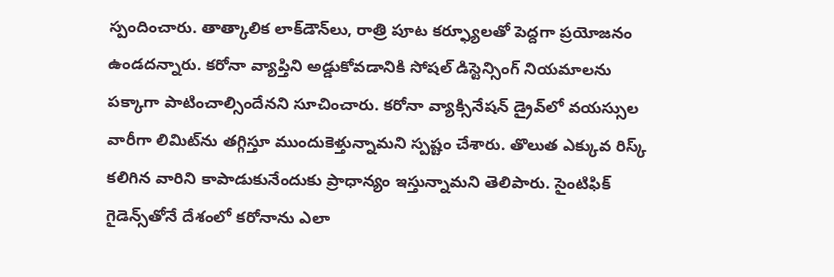స్పందించారు. తాత్కాలిక లాక్‌‌డౌన్‌‌లు, రాత్రి పూట కర్ఫ్యూలతో పెద్దగా ప్రయోజనం ఉండదన్నారు. కరోనా వ్యాప్తిని అడ్డుకోవడానికి సోషల్ డిస్టెన్సింగ్ నియమాలను పక్కాగా పాటించాల్సిందేనని సూచించారు. కరోనా వ్యాక్సినేషన్ డ్రైవ్‌‌లో వయస్సుల వారీగా లిమిట్‌‌ను తగ్గిస్తూ ముందుకెళ్తున్నామని స్పష్టం చేశారు. తొలుత ఎక్కువ రిస్క్ కలిగిన వారిని కాపాడుకునేందుకు ప్రాధాన్యం ఇస్తున్నామని తెలిపారు. సైంటిఫిక్ గైడెన్స్‌తోనే దేశంలో కరోనాను ఎలా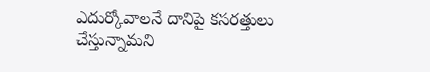ఎదుర్కోవాలనే దానిపై కసరత్తులు చేస్తున్నామని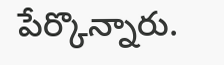పేర్కొన్నారు.